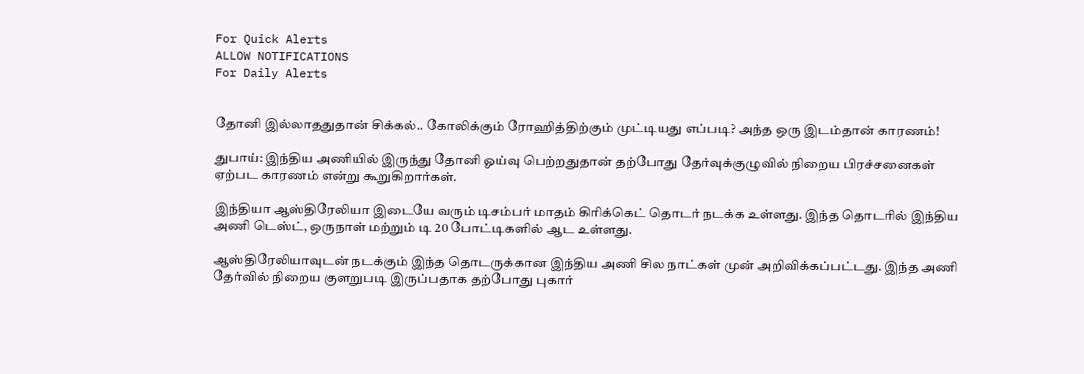For Quick Alerts
ALLOW NOTIFICATIONS
For Daily Alerts


தோனி இல்லாததுதான் சிக்கல்.. கோலிக்கும் ரோஹித்திற்கும் முட்டியது எப்படி? அந்த ஒரு இடம்தான் காரணம்!

துபாய்: இந்திய அணியில் இருந்து தோனி ஓய்வு பெற்றதுதான் தற்போது தேர்வுக்குழுவில் நிறைய பிரச்சனைகள் ஏற்பட காரணம் என்று கூறுகிறார்கள்.

இந்தியா ஆஸ்திரேலியா இடையே வரும் டிசம்பர் மாதம் கிரிக்கெட் தொடர் நடக்க உள்ளது. இந்த தொடரில் இந்திய அணி டெஸ்ட், ஒருநாள் மற்றும் டி 20 போட்டிகளில் ஆட உள்ளது.

ஆஸ்திரேலியாவுடன் நடக்கும் இந்த தொடருக்கான இந்திய அணி சில நாட்கள் முன் அறிவிக்கப்பட்டது. இந்த அணி தேர்வில் நிறைய குளறுபடி இருப்பதாக தற்போது புகார்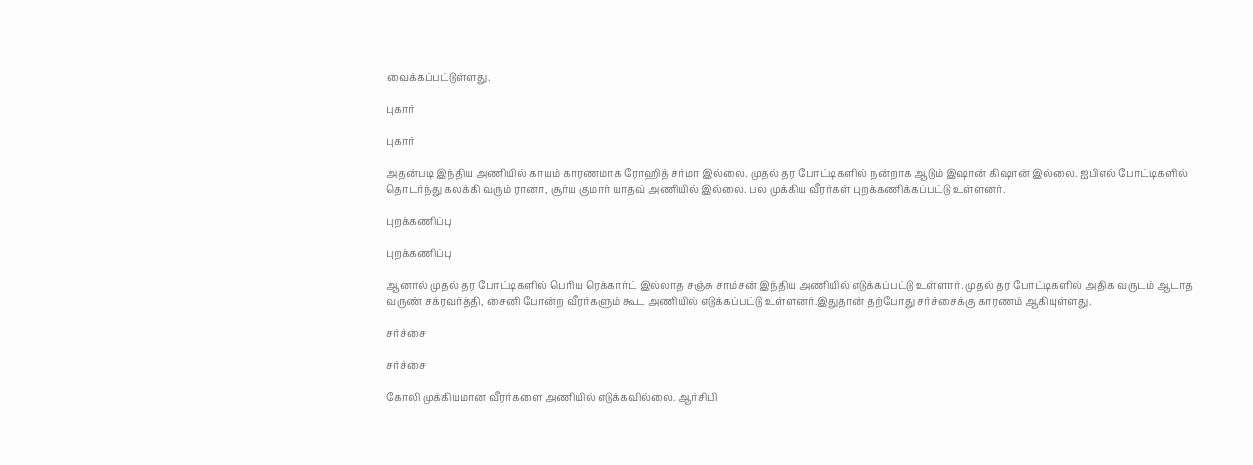வைக்கப்பட்டுள்ளது.

புகார்

புகார்

அதன்படி இந்திய அணியில் காயம் காரணமாக ரோஹித் சர்மா இல்லை. முதல் தர போட்டிகளில் நன்றாக ஆடும் இஷான் கிஷான் இல்லை. ஐபிஎல் போட்டிகளில் தொடர்ந்து கலக்கி வரும் ரானா, சூர்ய குமார் யாதவ் அணியில் இல்லை. பல முக்கிய வீரர்கள் புறக்கணிக்கப்பட்டு உள்ளனர்.

புறக்கணிப்பு

புறக்கணிப்பு

ஆனால் முதல் தர போட்டிகளில் பெரிய ரெக்கார்ட் இல்லாத சஞ்சு சாம்சன் இந்திய அணியில் எடுக்கப்பட்டு உள்ளார். முதல் தர போட்டிகளில் அதிக வருடம் ஆடாத வருண் சக்ரவர்த்தி, சைனி போன்ற வீரர்களும் கூட அணியில் எடுக்கப்பட்டு உள்ளனர்.இதுதான் தற்போது சர்ச்சைக்கு காரணம் ஆகியுள்ளது.

சர்ச்சை

சர்ச்சை

கோலி முக்கியமான வீரர்களை அணியில் எடுக்கவில்லை. ஆர்சிபி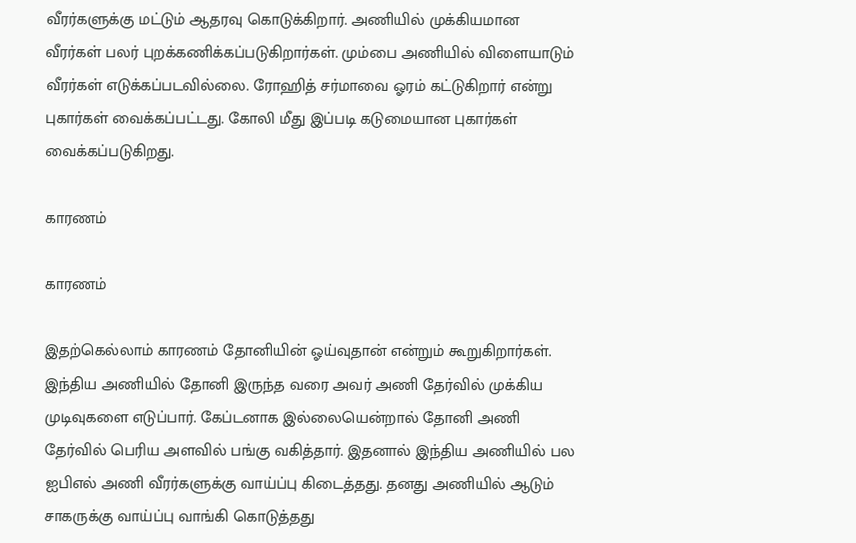வீரர்களுக்கு மட்டும் ஆதரவு கொடுக்கிறார். அணியில் முக்கியமான வீரர்கள் பலர் புறக்கணிக்கப்படுகிறார்கள். மும்பை அணியில் விளையாடும் வீரர்கள் எடுக்கப்படவில்லை. ரோஹித் சர்மாவை ஓரம் கட்டுகிறார் என்று புகார்கள் வைக்கப்பட்டது. கோலி மீது இப்படி கடுமையான புகார்கள் வைக்கப்படுகிறது.

காரணம்

காரணம்

இதற்கெல்லாம் காரணம் தோனியின் ஓய்வுதான் என்றும் கூறுகிறார்கள். இந்திய அணியில் தோனி இருந்த வரை அவர் அணி தேர்வில் முக்கிய முடிவுகளை எடுப்பார். கேப்டனாக இல்லையென்றால் தோனி அணி தேர்வில் பெரிய அளவில் பங்கு வகித்தார். இதனால் இந்திய அணியில் பல ஐபிஎல் அணி வீரர்களுக்கு வாய்ப்பு கிடைத்தது. தனது அணியில் ஆடும் சாகருக்கு வாய்ப்பு வாங்கி கொடுத்தது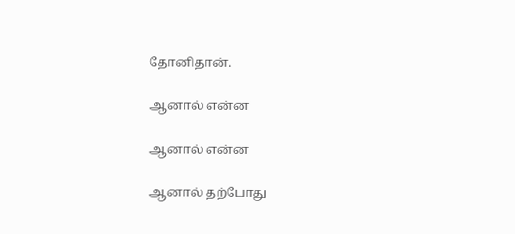தோனிதான்.

ஆனால் என்ன

ஆனால் என்ன

ஆனால் தற்போது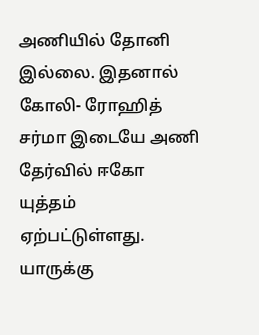அணியில் தோனி இல்லை. இதனால் கோலி- ரோஹித் சர்மா இடையே அணி தேர்வில் ஈகோ யுத்தம் ஏற்பட்டுள்ளது. யாருக்கு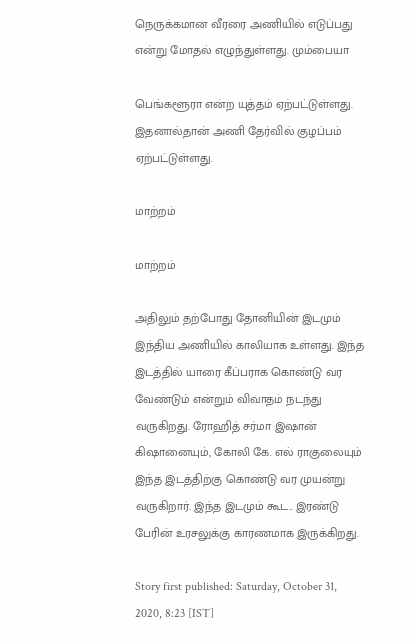நெருக்கமான வீரரை அணியில் எடுப்பது என்று மோதல் எழுந்துள்ளது. மும்பையா

பெங்களூரா என்ற யுத்தம் ஏற்பட்டுள்ளது. இதனால்தான் அணி தேர்வில் குழப்பம் ஏற்பட்டுள்ளது.

மாற்றம்

மாற்றம்

அதிலும் தற்போது தோனியின் இடமும் இந்திய அணியில் காலியாக உள்ளது. இந்த இடத்தில் யாரை கீப்பராக கொண்டு வர வேண்டும் என்றும் விவாதம் நடந்து வருகிறது. ரோஹித் சர்மா இஷான் கிஷானையும், கோலி கே. எல் ராகுலையும் இந்த இடத்திற்கு கொண்டு வர முயன்று வருகிறார். இந்த இடமும் கூட.. இரண்டு பேரின் உரசலுக்கு காரணமாக இருக்கிறது.

Story first published: Saturday, October 31, 2020, 8:23 [IST]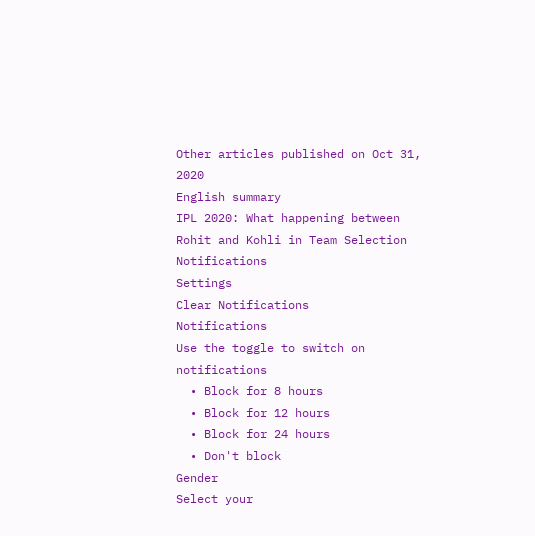Other articles published on Oct 31, 2020
English summary
IPL 2020: What happening between Rohit and Kohli in Team Selection
Notifications
Settings
Clear Notifications
Notifications
Use the toggle to switch on notifications
  • Block for 8 hours
  • Block for 12 hours
  • Block for 24 hours
  • Don't block
Gender
Select your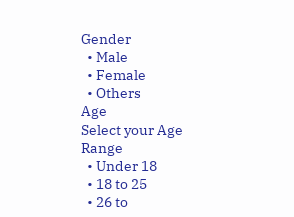Gender
  • Male
  • Female
  • Others
Age
Select your Age Range
  • Under 18
  • 18 to 25
  • 26 to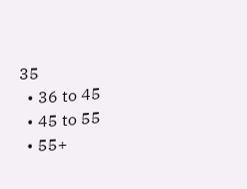35
  • 36 to 45
  • 45 to 55
  • 55+